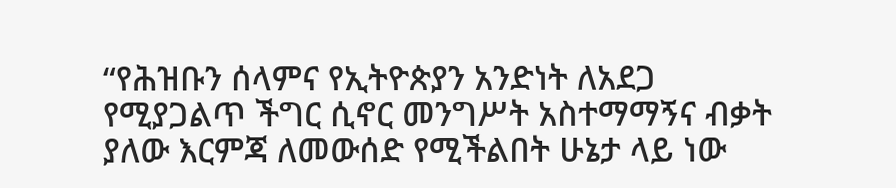“የሕዝቡን ሰላምና የኢትዮጵያን አንድነት ለአደጋ የሚያጋልጥ ችግር ሲኖር መንግሥት አስተማማኝና ብቃት ያለው እርምጃ ለመውሰድ የሚችልበት ሁኔታ ላይ ነው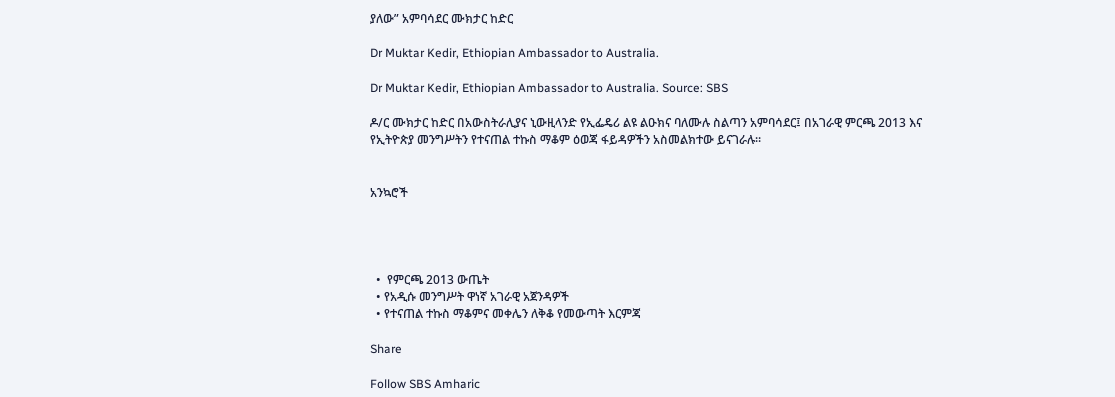ያለው” አምባሳደር ሙክታር ከድር

Dr Muktar Kedir, Ethiopian Ambassador to Australia.

Dr Muktar Kedir, Ethiopian Ambassador to Australia. Source: SBS

ዶ/ር ሙክታር ከድር በአውስትራሊያና ኒውዚላንድ የኢፌዴሪ ልዩ ልዑክና ባለሙሉ ስልጣን አምባሳደር፤ በአገራዊ ምርጫ 2013 እና የኢትዮጵያ መንግሥትን የተናጠል ተኩስ ማቆም ዕወጃ ፋይዳዎችን አስመልክተው ይናገራሉ።


አንኳሮች




  •  የምርጫ 2013 ውጤት
  • የአዲሱ መንግሥት ዋነኛ አገራዊ አጀንዳዎች
  • የተናጠል ተኩስ ማቆምና መቀሌን ለቅቆ የመውጣት እርምጃ

Share

Follow SBS Amharic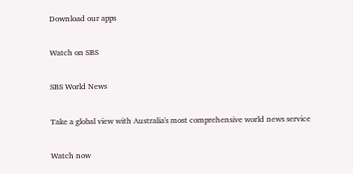Download our apps

Watch on SBS

SBS World News

Take a global view with Australia's most comprehensive world news service

Watch now